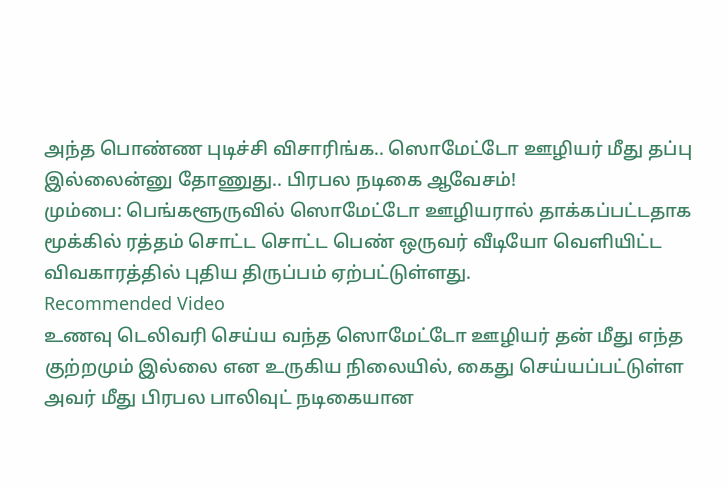அந்த பொண்ண புடிச்சி விசாரிங்க.. ஸொமேட்டோ ஊழியர் மீது தப்பு இல்லைன்னு தோணுது.. பிரபல நடிகை ஆவேசம்!
மும்பை: பெங்களூருவில் ஸொமேட்டோ ஊழியரால் தாக்கப்பட்டதாக மூக்கில் ரத்தம் சொட்ட சொட்ட பெண் ஒருவர் வீடியோ வெளியிட்ட விவகாரத்தில் புதிய திருப்பம் ஏற்பட்டுள்ளது.
Recommended Video
உணவு டெலிவரி செய்ய வந்த ஸொமேட்டோ ஊழியர் தன் மீது எந்த குற்றமும் இல்லை என உருகிய நிலையில், கைது செய்யப்பட்டுள்ள அவர் மீது பிரபல பாலிவுட் நடிகையான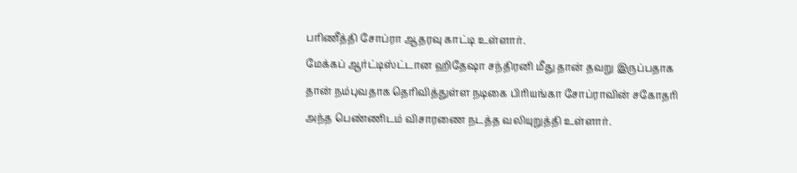பரிணீத்தி சோப்ரா ஆதரவு காட்டி உள்ளார்.
மேக்கப் ஆர்ட்டிஸ்ட்டான ஹிதேஷா சந்திரனி மீது தான் தவறு இருப்பதாக தான் நம்புவதாக தெரிவித்துள்ள நடிகை பிரியங்கா சோப்ராவின் சகோதரி அந்த பெண்ணிடம் விசாரணை நடத்த வலியுறுத்தி உள்ளார்.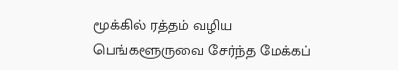மூக்கில் ரத்தம் வழிய
பெங்களூருவை சேர்ந்த மேக்கப்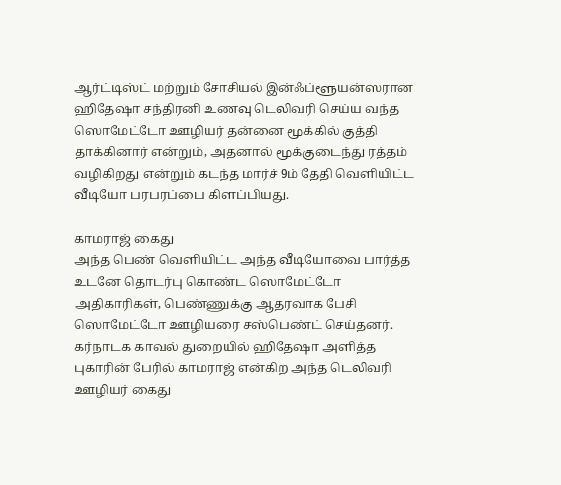ஆர்ட்டிஸ்ட் மற்றும் சோசியல் இன்ஃப்ளூயன்ஸரான ஹிதேஷா சந்திரனி உணவு டெலிவரி செய்ய வந்த ஸொமேட்டோ ஊழியர் தன்னை மூக்கில் குத்தி தாக்கினார் என்றும், அதனால் மூக்குடைந்து ரத்தம் வழிகிறது என்றும் கடந்த மார்ச் 9ம் தேதி வெளியிட்ட வீடியோ பரபரப்பை கிளப்பியது.

காமராஜ் கைது
அந்த பெண் வெளியிட்ட அந்த வீடியோவை பார்த்த உடனே தொடர்பு கொண்ட ஸொமேட்டோ அதிகாரிகள், பெண்ணுக்கு ஆதரவாக பேசி ஸொமேட்டோ ஊழியரை சஸ்பெண்ட் செய்தனர். கர்நாடக காவல் துறையில் ஹிதேஷா அளித்த புகாரின் பேரில் காமராஜ் என்கிற அந்த டெலிவரி ஊழியர் கைது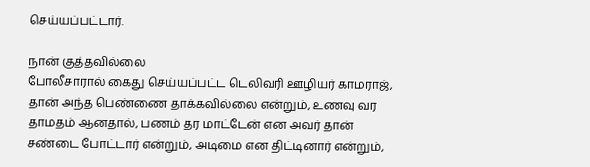செய்யப்பட்டார்.

நான் குத்தவில்லை
போலீசாரால் கைது செய்யப்பட்ட டெலிவரி ஊழியர் காமராஜ், தான் அந்த பெண்ணை தாக்கவில்லை என்றும், உணவு வர தாமதம் ஆனதால், பணம் தர மாட்டேன் என அவர் தான் சண்டை போட்டார் என்றும், அடிமை என திட்டினார் என்றும்,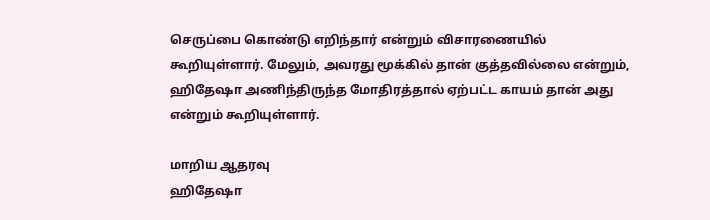செருப்பை கொண்டு எறிந்தார் என்றும் விசாரணையில் கூறியுள்ளார். மேலும், அவரது மூக்கில் தான் குத்தவில்லை என்றும், ஹிதேஷா அணிந்திருந்த மோதிரத்தால் ஏற்பட்ட காயம் தான் அது என்றும் கூறியுள்ளார்.

மாறிய ஆதரவு
ஹிதேஷா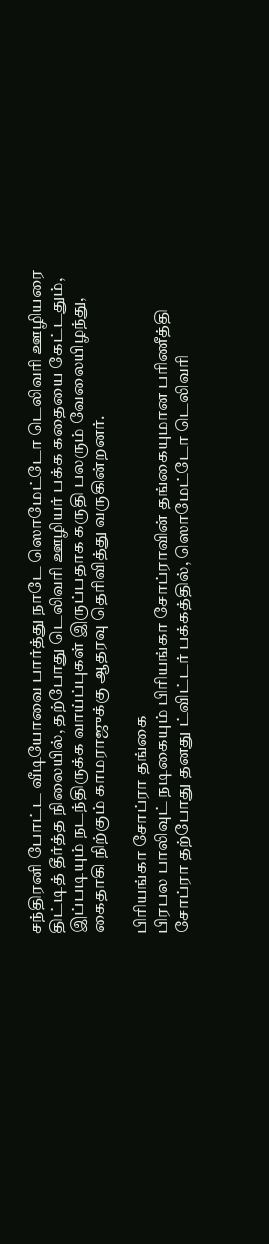சந்திரனி போட்ட வீடியோவை பார்த்து நாடே ஸொமேட்டோ டெலிவரி ஊழியரை திட்டித் தீர்த்த நிலையில், தற்போது டெலிவரி ஊழியர் பக்க கதையை கேட்டதும், இப்படியும் நடந்திருக்க வாய்ப்புகள் இருப்பதாக கருதி பலரும் வேலையிழந்து, கைதாகி நிற்கும் காமராஜுக்கு ஆதரவு தெரிவித்து வருகின்றனர்.

பிரியங்கா சோப்ரா தங்கை
பிரபல பாலிவுட் நடிகையும் பிரியங்கா சோப்ராவின் தங்கையுமான பரிணீத்தி சோப்ரா தற்போது தனது ட்விட்டர் பக்கத்தில், ஸொமேட்டோ டெலிவரி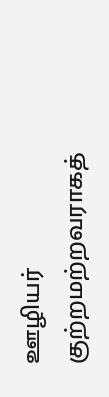ஊழியர் குற்றமற்றவராகத்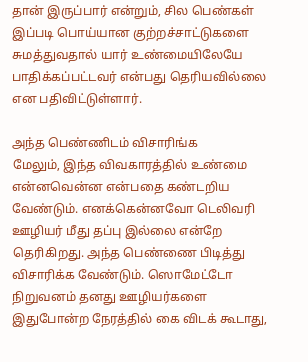தான் இருப்பார் என்றும், சில பெண்கள் இப்படி பொய்யான குற்றச்சாட்டுகளை சுமத்துவதால் யார் உண்மையிலேயே பாதிக்கப்பட்டவர் என்பது தெரியவில்லை என பதிவிட்டுள்ளார்.

அந்த பெண்ணிடம் விசாரிங்க
மேலும், இந்த விவகாரத்தில் உண்மை என்னவென்ன என்பதை கண்டறிய வேண்டும். எனக்கென்னவோ டெலிவரி ஊழியர் மீது தப்பு இல்லை என்றே தெரிகிறது. அந்த பெண்ணை பிடித்து விசாரிக்க வேண்டும். ஸொமேட்டோ நிறுவனம் தனது ஊழியர்களை இதுபோன்ற நேரத்தில் கை விடக் கூடாது,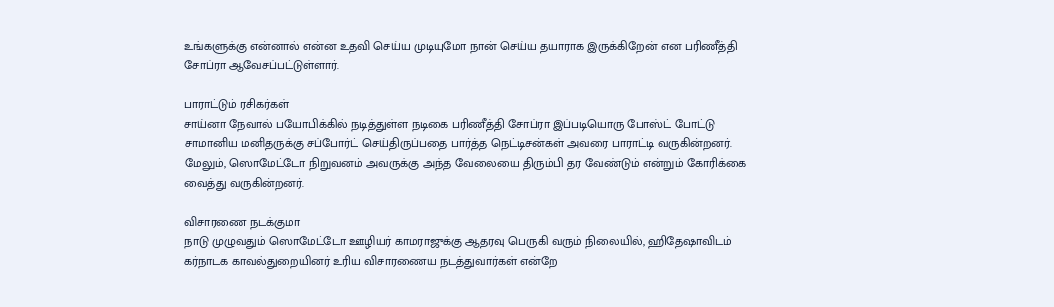உங்களுக்கு என்னால் என்ன உதவி செய்ய முடியுமோ நான் செய்ய தயாராக இருக்கிறேன் என பரிணீத்தி சோப்ரா ஆவேசப்பட்டுள்ளார்.

பாராட்டும் ரசிகர்கள்
சாய்னா நேவால் பயோபிக்கில் நடித்துள்ள நடிகை பரிணீத்தி சோப்ரா இப்படியொரு போஸ்ட் போட்டு சாமானிய மனிதருக்கு சப்போர்ட் செய்திருப்பதை பார்த்த நெட்டிசன்கள் அவரை பாராட்டி வருகின்றனர். மேலும், ஸொமேட்டோ நிறுவனம் அவருக்கு அந்த வேலையை திரும்பி தர வேண்டும் என்றும் கோரிக்கை வைத்து வருகின்றனர்.

விசாரணை நடக்குமா
நாடு முழுவதும் ஸொமேட்டோ ஊழியர் காமராஜுக்கு ஆதரவு பெருகி வரும் நிலையில், ஹிதேஷாவிடம் கர்நாடக காவல்துறையினர் உரிய விசாரணைய நடத்துவார்கள் என்றே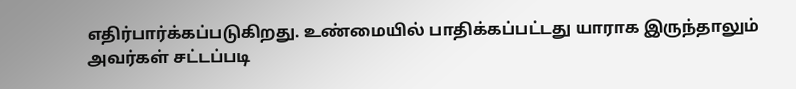எதிர்பார்க்கப்படுகிறது. உண்மையில் பாதிக்கப்பட்டது யாராக இருந்தாலும் அவர்கள் சட்டப்படி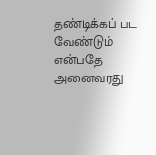தண்டிக்கப் பட வேண்டும் என்பதே அனைவரது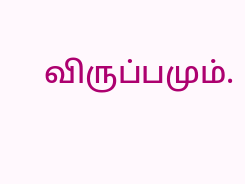விருப்பமும்.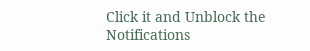Click it and Unblock the Notifications